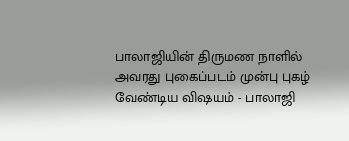பாலாஜியின் திருமண நாளில் அவரது புகைப்படம் முன்பு புகழ் வேண்டிய விஷயம் - பாலாஜி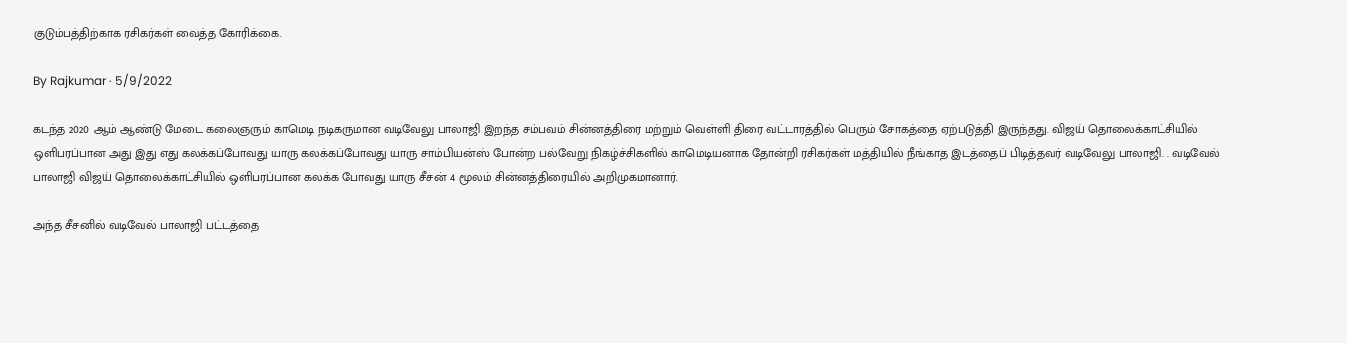குடும்பத்திற்காக ரசிகர்கள் வைத்த கோரிக்கை.

By Rajkumar · 5/9/2022

கடந்த 2020 ஆம் ஆண்டு மேடை கலைஞரும் காமெடி நடிகருமான வடிவேலு பாலாஜி இறந்த சம்பவம் சின்னத்திரை மற்றும் வெள்ளி திரை வட்டாரத்தில் பெரும் சோகத்தை ஏற்படுத்தி இருந்தது. விஜய் தொலைக்காட்சியில் ஒளிபரப்பான அது இது எது கலக்கப்போவது யாரு கலக்கப்போவது யாரு சாம்பியன்ஸ் போன்ற பல்வேறு நிகழ்ச்சிகளில் காமெடியனாக தோன்றி ரசிகர்கள் மத்தியில் நீங்காத இடத்தைப் பிடித்தவர் வடிவேலு பாலாஜி. . வடிவேல் பாலாஜி விஜய் தொலைக்காட்சியில் ஒளிபரப்பான கலக்க போவது யாரு சீசன் 4 மூலம் சின்னத்திரையில் அறிமுகமானார்.

அந்த சீசனில் வடிவேல் பாலாஜி பட்டத்தை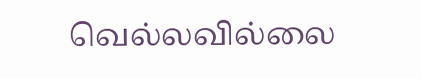வெல்லவில்லை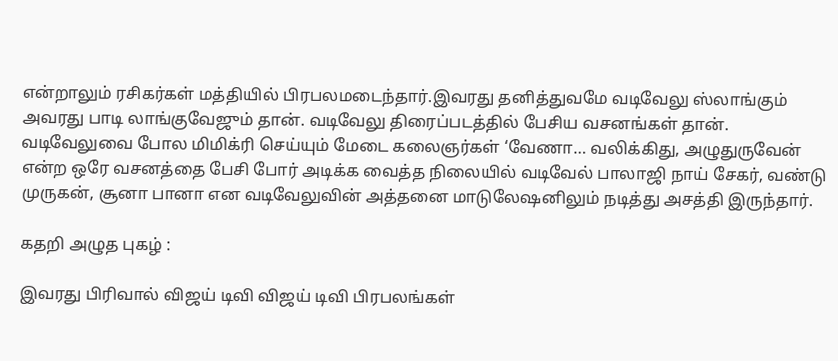என்றாலும் ரசிகர்கள் மத்தியில் பிரபலமடைந்தார்.இவரது தனித்துவமே வடிவேலு ஸ்லாங்கும் அவரது பாடி லாங்குவேஜும் தான். வடிவேலு திரைப்படத்தில் பேசிய வசனங்கள் தான். வடிவேலுவை போல மிமிக்ரி செய்யும் மேடை கலைஞர்கள் ‘வேணா… வலிக்கிது, அழுதுருவேன் என்ற ஒரே வசனத்தை பேசி போர் அடிக்க வைத்த நிலையில் வடிவேல் பாலாஜி நாய் சேகர், வண்டு முருகன், சூனா பானா என வடிவேலுவின் அத்தனை மாடுலேஷனிலும் நடித்து அசத்தி இருந்தார்.

கதறி அழுத புகழ் :

இவரது பிரிவால் விஜய் டிவி விஜய் டிவி பிரபலங்கள்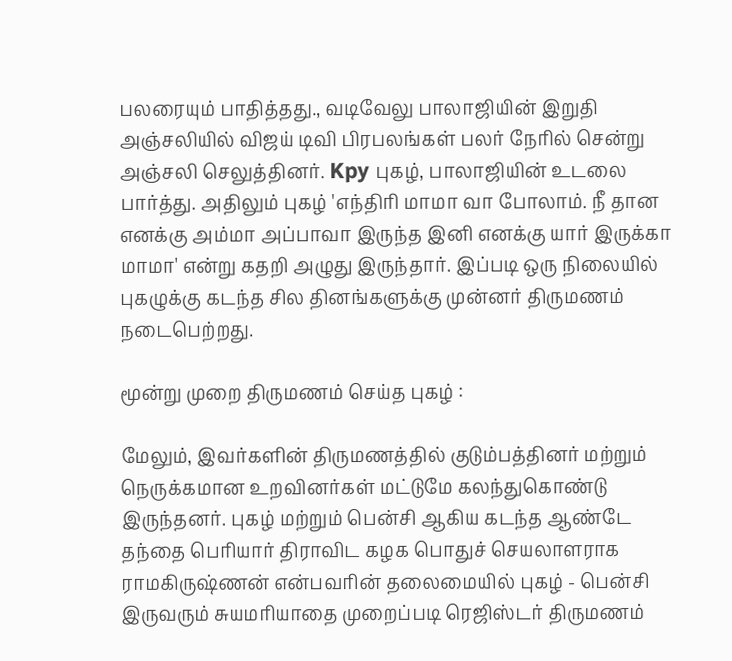பலரையும் பாதித்தது., வடிவேலு பாலாஜியின் இறுதி அஞ்சலியில் விஜய் டிவி பிரபலங்கள் பலர் நேரில் சென்று அஞ்சலி செலுத்தினர். Kpy புகழ், பாலாஜியின் உடலை பார்த்து. அதிலும் புகழ் 'எந்திரி மாமா வா போலாம். நீ தான எனக்கு அம்மா அப்பாவா இருந்த இனி எனக்கு யார் இருக்கா மாமா' என்று கதறி அழுது இருந்தார். இப்படி ஒரு நிலையில் புகழுக்கு கடந்த சில தினங்களுக்கு முன்னர் திருமணம் நடைபெற்றது.

மூன்று முறை திருமணம் செய்த புகழ் :

மேலும், இவர்களின் திருமணத்தில் குடும்பத்தினர் மற்றும் நெருக்கமான உறவினர்கள் மட்டுமே கலந்துகொண்டு இருந்தனர். புகழ் மற்றும் பென்சி ஆகிய கடந்த ஆண்டே தந்தை பெரியார் திராவிட கழக பொதுச் செயலாளராக ராமகிருஷ்ணன் என்பவரின் தலைமையில் புகழ் - பென்சி இருவரும் சுயமரியாதை முறைப்படி ரெஜிஸ்டர் திருமணம்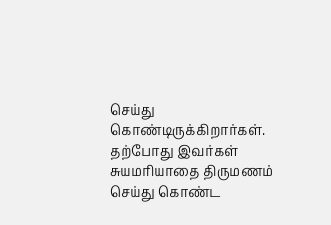செய்து கொண்டிருக்கிறார்கள். தற்போது இவர்கள் சுயமரியாதை திருமணம் செய்து கொண்ட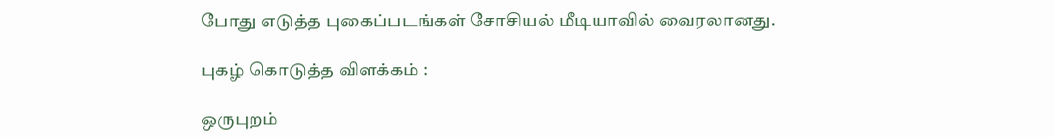போது எடுத்த புகைப்படங்கள் சோசியல் மீடியாவில் வைரலானது.

புகழ் கொடுத்த விளக்கம் :

ஒருபுறம்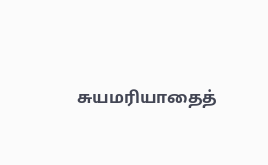சுயமரியாதைத்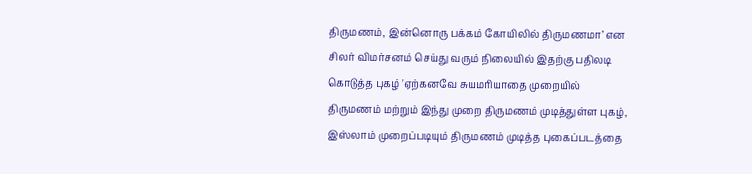திருமணம், இன்னொரு பக்கம் கோயிலில் திருமணமா’ என சிலர் விமர்சனம் செய்து வரும் நிலையில் இதற்கு பதிலடி கொடுத்த புகழ் 'ஏற்கனவே சுயமரியாதை முறையில் திருமணம் மற்றும் இந்து முறை திருமணம் முடித்துள்ள புகழ், இஸ்லாம் முறைப்படியும் திருமணம் முடித்த புகைப்படத்தை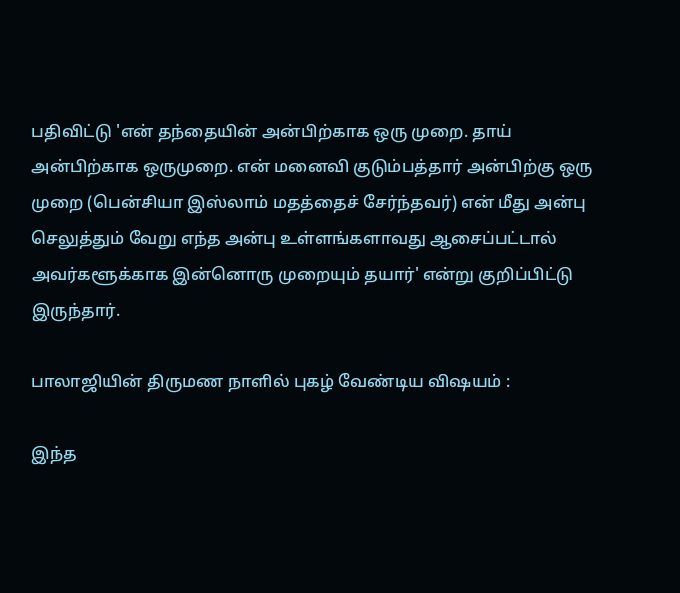பதிவிட்டு 'என் தந்தையின் அன்பிற்காக ஒரு முறை. தாய் அன்பிற்காக ஒருமுறை. என் மனைவி குடும்பத்தார் அன்பிற்கு ஒரு முறை (பென்சியா இஸ்லாம் மதத்தைச் சேர்ந்தவர்) என் மீது அன்பு செலுத்தும் வேறு எந்த அன்பு உள்ளங்களாவது ஆசைப்பட்டால் அவர்களூக்காக இன்னொரு முறையும் தயார்' என்று குறிப்பிட்டு இருந்தார்.

பாலாஜியின் திருமண நாளில் புகழ் வேண்டிய விஷயம் :

இந்த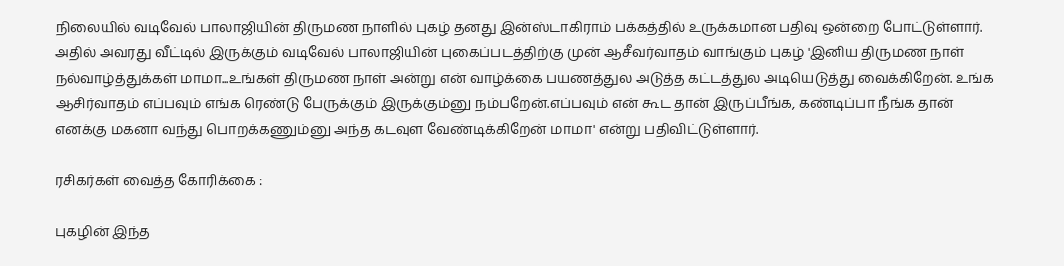நிலையில் வடிவேல் பாலாஜியின் திருமண நாளில் புகழ் தனது இன்ஸ்டாகிராம் பக்கத்தில் உருக்கமான பதிவு ஒன்றை போட்டுள்ளார். அதில் அவரது வீட்டில் இருக்கும் வடிவேல் பாலாஜியின் புகைப்படத்திற்கு முன் ஆசீவர்வாதம் வாங்கும் புகழ் 'இனிய திருமண நாள் நல்வாழ்த்துக்கள் மாமா...உங்கள் திருமண நாள் அன்று என் வாழ்க்கை பயணத்துல அடுத்த கட்டத்துல அடியெடுத்து வைக்கிறேன். உங்க ஆசிர்வாதம் எப்பவும் எங்க ரெண்டு பேருக்கும் இருக்கும்னு நம்பறேன்.எப்பவும் என் கூட தான் இருப்பீங்க, கண்டிப்பா நீங்க தான் எனக்கு மகனா வந்து பொறக்கணும்னு அந்த கடவுள வேண்டிக்கிறேன் மாமா' என்று பதிவிட்டுள்ளார்.

ரசிகர்கள் வைத்த கோரிக்கை :

புகழின் இந்த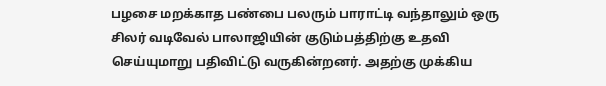பழசை மறக்காத பண்பை பலரும் பாராட்டி வந்தாலும் ஒரு சிலர் வடிவேல் பாலாஜியின் குடும்பத்திற்கு உதவி செய்யுமாறு பதிவிட்டு வருகின்றனர். அதற்கு முக்கிய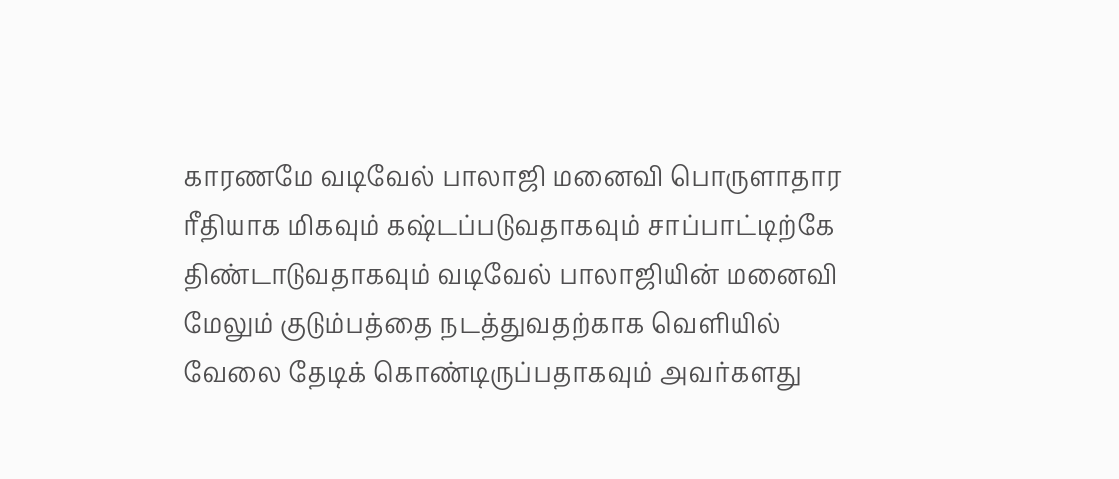காரணமே வடிவேல் பாலாஜி மனைவி பொருளாதார ரீதியாக மிகவும் கஷ்டப்படுவதாகவும் சாப்பாட்டிற்கே திண்டாடுவதாகவும் வடிவேல் பாலாஜியின் மனைவி மேலும் குடும்பத்தை நடத்துவதற்காக வெளியில் வேலை தேடிக் கொண்டிருப்பதாகவும் அவர்களது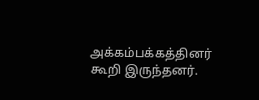அக்கம்பக்கத்தினர் கூறி இருந்தனர்.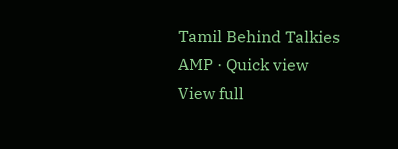Tamil Behind Talkies AMP · Quick view
View full